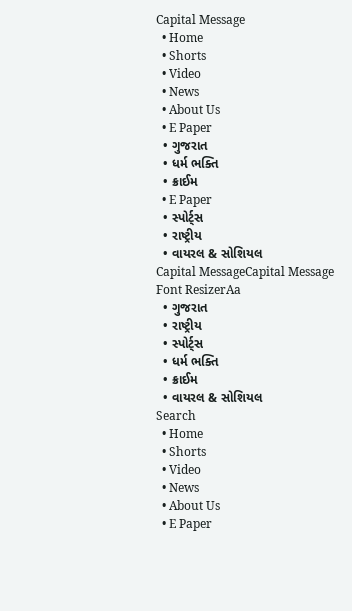Capital Message
  • Home
  • Shorts
  • Video
  • News
  • About Us
  • E Paper
  • ગુજરાત
  • ધર્મ ભક્તિ
  • ક્રાઈમ
  • E Paper
  • સ્પોર્ટ્સ
  • રાષ્ટ્રીય
  • વાયરલ & સોશિયલ
Capital MessageCapital Message
Font ResizerAa
  • ગુજરાત
  • રાષ્ટ્રીય
  • સ્પોર્ટ્સ
  • ધર્મ ભક્તિ
  • ક્રાઈમ
  • વાયરલ & સોશિયલ
Search
  • Home
  • Shorts
  • Video
  • News
  • About Us
  • E Paper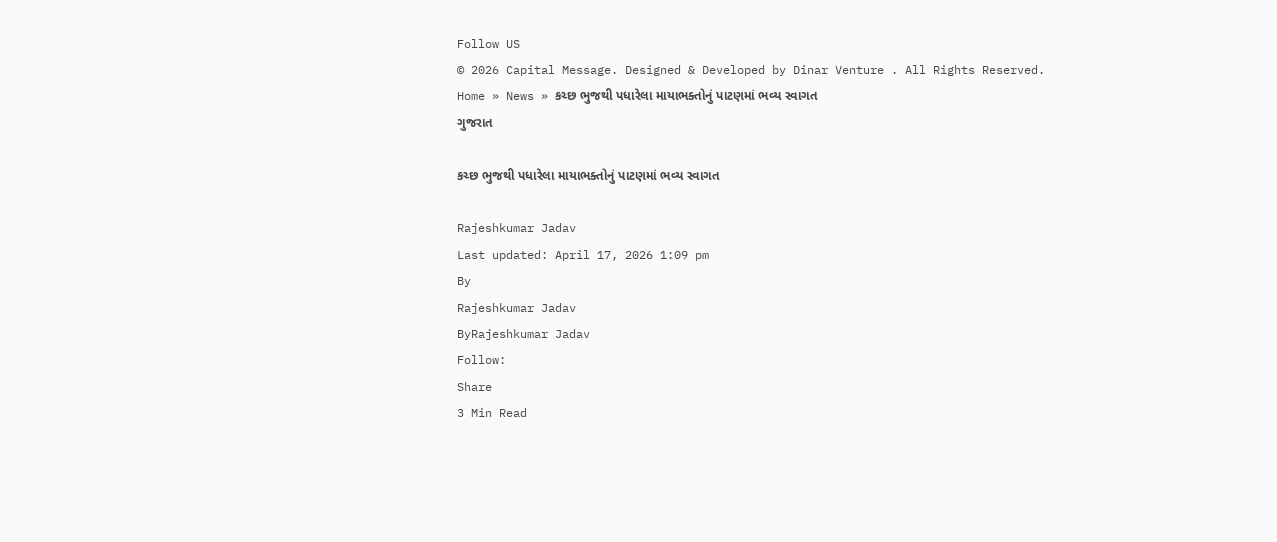Follow US
© 2026 Capital Message. Designed & Developed by Dinar Venture . All Rights Reserved.
Home » News » કચ્છ ભુજથી પધારેલા માયાભક્તોનું પાટણમાં ભવ્ય સ્વાગત
ગુજરાત

કચ્છ ભુજથી પધારેલા માયાભક્તોનું પાટણમાં ભવ્ય સ્વાગત

Rajeshkumar Jadav
Last updated: April 17, 2026 1:09 pm
By
Rajeshkumar Jadav
ByRajeshkumar Jadav
Follow:
Share
3 Min Read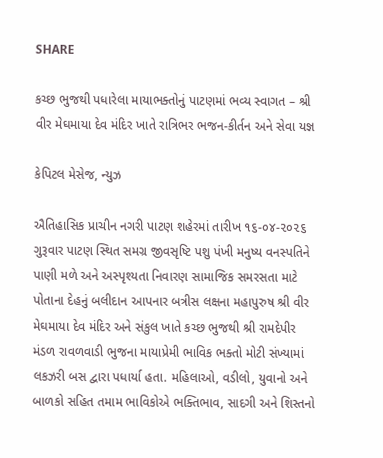SHARE

કચ્છ ભુજથી પધારેલા માયાભક્તોનું પાટણમાં ભવ્ય સ્વાગત – શ્રી વીર મેઘમાયા દેવ મંદિર ખાતે રાત્રિભર ભજન-કીર્તન અને સેવા યજ્ઞ

કેપિટલ મેસેજ, ન્યુઝ

ઐતિહાસિક પ્રાચીન નગરી પાટણ શહેરમાં તારીખ ૧૬-૦૪-૨૦૨૬ ગુરૂવાર પાટણ સ્થિત સમગ્ર જીવસૃષ્ટિ પશુ પંખી મનુષ્ય વનસ્પતિને પાણી મળે અને અસ્પૃશ્યતા નિવારણ સામાજિક સમરસતા માટે પોતાના દેહનું બલીદાન આપનાર બત્રીસ લક્ષના મહાપુરુષ શ્રી વીર મેઘમાયા દેવ મંદિર અને સંકુલ ખાતે કચ્છ ભુજથી શ્રી રામદેપીર મંડળ રાવળવાડી ભુજના માયાપ્રેમી ભાવિક ભક્તો મોટી સંખ્યામાં લકઝરી બસ દ્વારા પધાર્યા હતા. મહિલાઓ, વડીલો, યુવાનો અને બાળકો સહિત તમામ ભાવિકોએ ભક્તિભાવ, સાદગી અને શિસ્તનો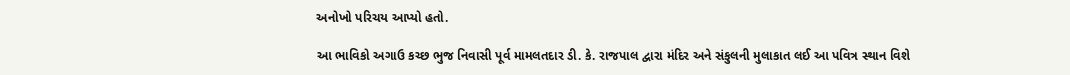અનોખો પરિચય આપ્યો હતો.

આ ભાવિકો અગાઉ કચ્છ ભુજ નિવાસી પૂર્વ મામલતદાર ડી. કે. રાજપાલ દ્વારા મંદિર અને સંકુલની મુલાકાત લઈ આ પવિત્ર સ્થાન વિશે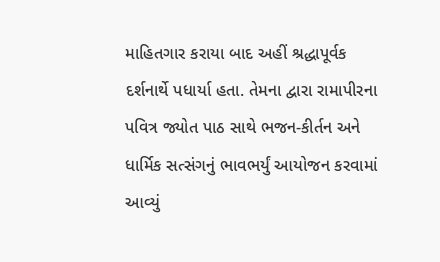માહિતગાર કરાયા બાદ અહીં શ્રદ્ધાપૂર્વક દર્શનાર્થે પધાર્યા હતા. તેમના દ્વારા રામાપીરના પવિત્ર જ્યોત પાઠ સાથે ભજન-કીર્તન અને ધાર્મિક સત્સંગનું ભાવભર્યું આયોજન કરવામાં આવ્યું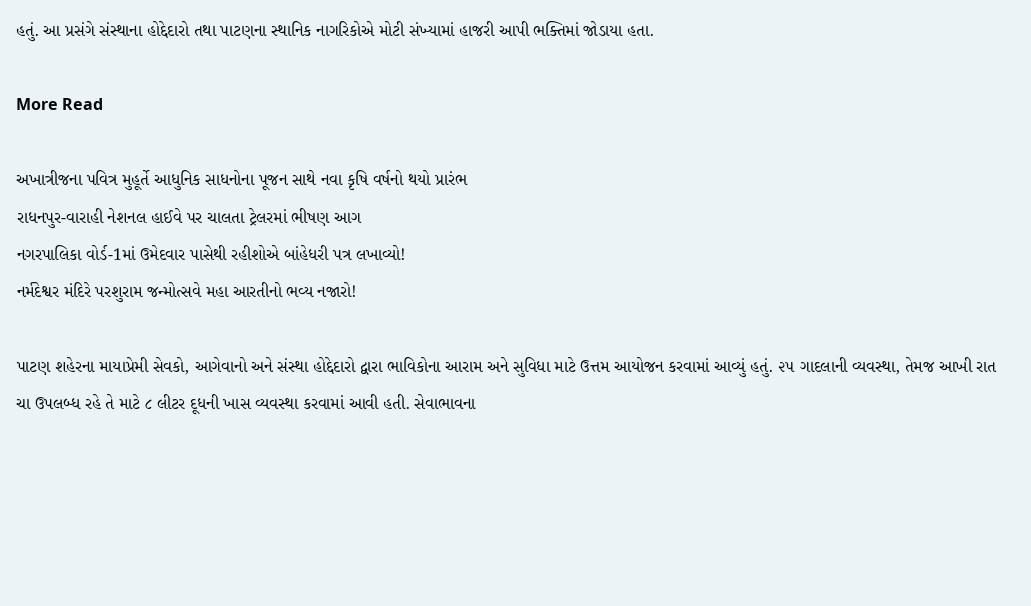હતું. આ પ્રસંગે સંસ્થાના હોદ્દેદારો તથા પાટણના સ્થાનિક નાગરિકોએ મોટી સંખ્યામાં હાજરી આપી ભક્તિમાં જોડાયા હતા.

More Read

અખાત્રીજના પવિત્ર મુહૂર્તે આધુનિક સાધનોના પૂજન સાથે નવા કૃષિ વર્ષનો થયો પ્રારંભ
રાધનપુર-વારાહી નેશનલ હાઈવે પર ચાલતા ટ્રેલરમાં ભીષણ આગ
નગરપાલિકા વોર્ડ-1માં ઉમેદવાર પાસેથી રહીશોએ બાંહેધરી પત્ર લખાવ્યો!
નર્મદેશ્વર મંદિરે પરશુરામ જન્મોત્સવે મહા આરતીનો ભવ્ય નજારો!

પાટણ શહેરના માયાપ્રેમી સેવકો, આગેવાનો અને સંસ્થા હોદ્દેદારો દ્વારા ભાવિકોના આરામ અને સુવિધા માટે ઉત્તમ આયોજન કરવામાં આવ્યું હતું. ૨૫ ગાદલાની વ્યવસ્થા, તેમજ આખી રાત ચા ઉપલબ્ધ રહે તે માટે ૮ લીટર દૂધની ખાસ વ્યવસ્થા કરવામાં આવી હતી. સેવાભાવના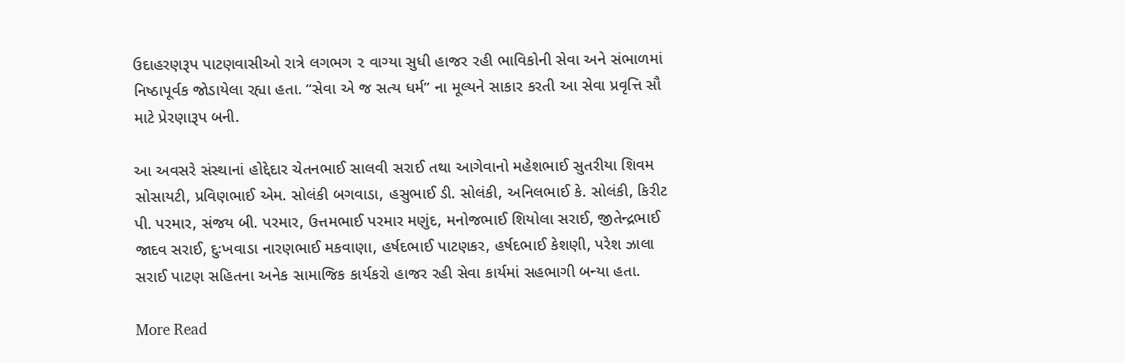ઉદાહરણરૂપ પાટણવાસીઓ રાત્રે લગભગ ૨ વાગ્યા સુધી હાજર રહી ભાવિકોની સેવા અને સંભાળમાં નિષ્ઠાપૂર્વક જોડાયેલા રહ્યા હતા. “સેવા એ જ સત્ય ધર્મ” ના મૂલ્યને સાકાર કરતી આ સેવા પ્રવૃત્તિ સૌ માટે પ્રેરણારૂપ બની.

આ અવસરે સંસ્થાનાં હોદ્દેદાર ચેતનભાઈ સાલવી સરાઈ તથા આગેવાનો મહેશભાઈ સુતરીયા શિવમ સોસાયટી, પ્રવિણભાઈ એમ. સોલંકી બગવાડા, હસુભાઈ ડી. સોલંકી, અનિલભાઈ કે. સોલંકી, કિરીટ પી. પરમાર, સંજય બી. પરમાર, ઉત્તમભાઈ પરમાર મણુંદ, મનોજભાઈ શિયોલા સરાઈ, જીતેન્દ્રભાઈ જાદવ સરાઈ, દુઃખવાડા નારણભાઈ મકવાણા, હર્ષદભાઈ પાટણકર, હર્ષદભાઈ કેશણી, પરેશ ઝાલા સરાઈ પાટણ સહિતના અનેક સામાજિક કાર્યકરો હાજર રહી સેવા કાર્યમાં સહભાગી બન્યા હતા.

More Read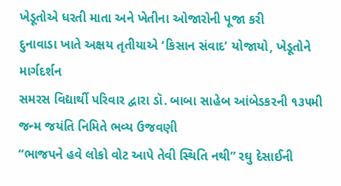ખેડૂતોએ ધરતી માતા અને ખેતીના ઓજારોની પૂજા કરી
દુનાવાડા ખાતે અક્ષય તૃતીયાએ ‘કિસાન સંવાદ’ યોજાયો, ખેડૂતોને માર્ગદર્શન
સમરસ વિદ્યાર્થી પરિવાર દ્વારા ડૉ. બાબા સાહેબ આંબેડકરની ૧૩૫મી જન્મ જયંતિ નિમિતે ભવ્ય ઉજવણી
“ભાજપને હવે લોકો વોટ આપે તેવી સ્થિતિ નથી” રઘુ દેસાઈની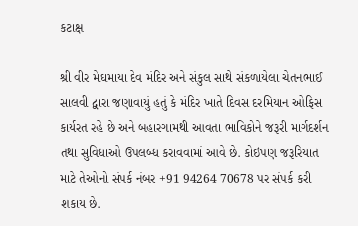કટાક્ષ

શ્રી વીર મેઘમાયા દેવ મંદિર અને સંકુલ સાથે સંકળાયેલા ચેતનભાઈ સાલવી દ્વારા જણાવાયું હતું કે મંદિર ખાતે દિવસ દરમિયાન ઓફિસ કાર્યરત રહે છે અને બહારગામથી આવતા ભાવિકોને જરૂરી માર્ગદર્શન તથા સુવિધાઓ ઉપલબ્ધ કરાવવામાં આવે છે. કોઇપણ જરૂરિયાત માટે તેઓનો સંપર્ક નંબર +91 94264 70678 પર સંપર્ક કરી શકાય છે.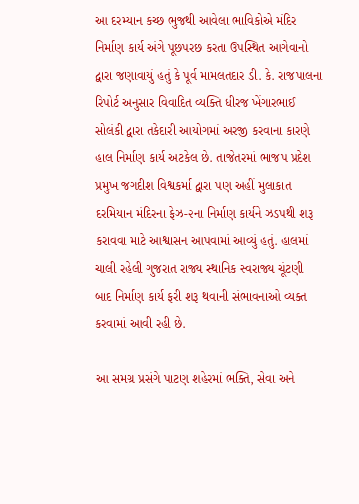આ દરમ્યાન કચ્છ ભુજથી આવેલા ભાવિકોએ મંદિર નિર્માણ કાર્ય અંગે પૂછપરછ કરતા ઉપસ્થિત આગેવાનો દ્વારા જણાવાયું હતું કે પૂર્વ મામલતદાર ડી. કે. રાજપાલના રિપોર્ટ અનુસાર વિવાદિત વ્યક્તિ ધીરજ ખેંગારભાઈ સોલંકી દ્વારા તકેદારી આયોગમાં અરજી કરવાના કારણે હાલ નિર્માણ કાર્ય અટકેલ છે. તાજેતરમાં ભાજપ પ્રદેશ પ્રમુખ જગદીશ વિશ્વકર્મા દ્વારા પણ અહીં મુલાકાત દરમિયાન મંદિરના ફેઝ-૨ના નિર્માણ કાર્યને ઝડપથી શરૂ કરાવવા માટે આશ્વાસન આપવામાં આવ્યું હતું. હાલમાં ચાલી રહેલી ગુજરાત રાજ્ય સ્થાનિક સ્વરાજ્ય ચૂંટણી બાદ નિર્માણ કાર્ય ફરી શરૂ થવાની સંભાવનાઓ વ્યક્ત કરવામાં આવી રહી છે.

આ સમગ્ર પ્રસંગે પાટણ શહેરમાં ભક્તિ, સેવા અને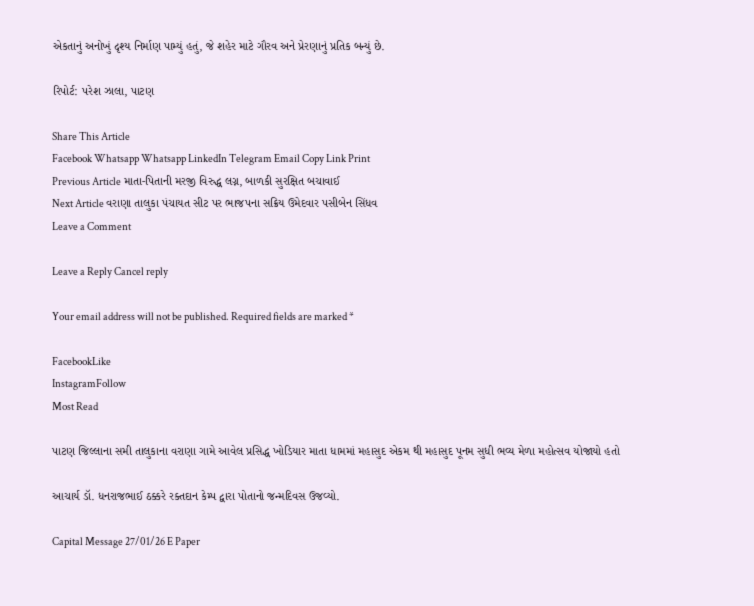એકતાનું અનોખું દૃશ્ય નિર્માણ પામ્યું હતું, જે શહેર માટે ગૌરવ અને પ્રેરણાનું પ્રતિક બન્યું છે.

રિપોર્ટ: પરેશ ઝાલા, પાટણ

Share This Article
Facebook Whatsapp Whatsapp LinkedIn Telegram Email Copy Link Print
Previous Article માતા-પિતાની મરજી વિરુદ્ધ લગ્ન, બાળકી સુરક્ષિત બચાવાઈ
Next Article વરાણા તાલુકા પંચાયત સીટ પર ભાજપના સક્રિય ઉમેદવાર પસીબેન સિંધવ
Leave a Comment

Leave a Reply Cancel reply

Your email address will not be published. Required fields are marked *

FacebookLike
InstagramFollow
Most Read

પાટણ જિલ્લાના સમી તાલુકાના વરાણા ગામે આવેલ પ્રસિદ્ધ ખોડિયાર માતા ધામમાં મહાસુદ એકમ થી મહાસુદ પૂનમ સુધી ભવ્ય મેળા મહોત્સવ યોજાયો હતો

આચાર્ય ડૉ. ધનરાજભાઈ ઠક્કરે રક્તદાન કેમ્પ દ્વારા પોતાનો જન્મદિવસ ઉજવ્યો.

Capital Message 27/01/26 E Paper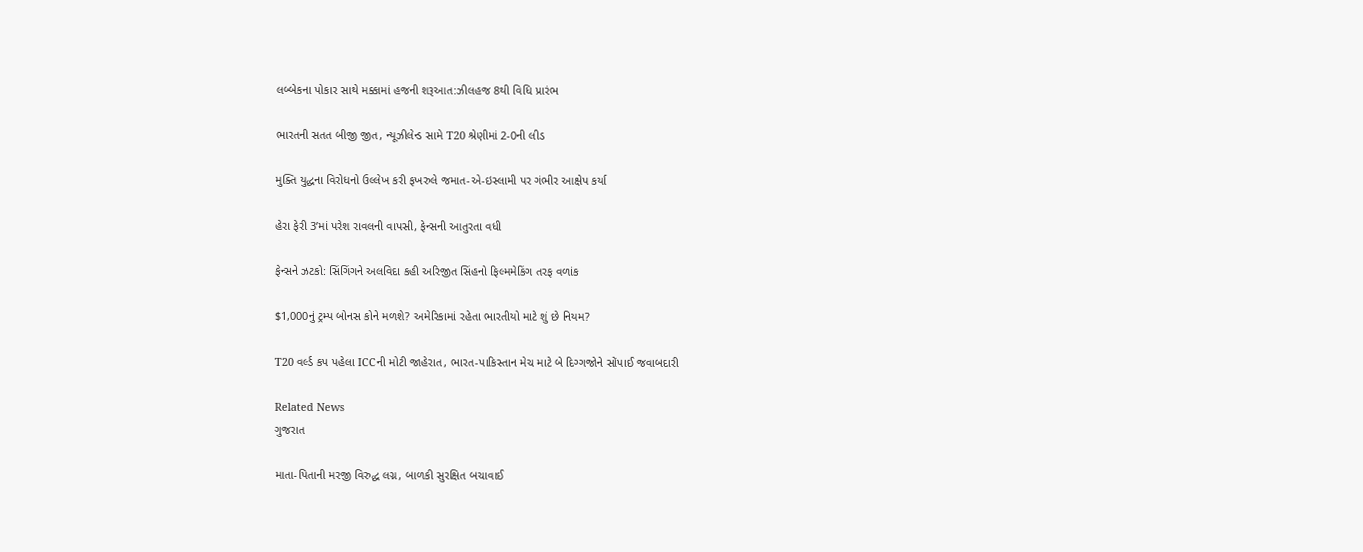લબ્બેકના પોકાર સાથે મક્કામાં હજની શરૂઆત:ઝીલહજ 8થી વિધિ પ્રારંભ

ભારતની સતત બીજી જીત, ન્યૂઝીલેન્ડ સામે T20 શ્રેણીમાં 2-0ની લીડ

મુક્તિ યુદ્ધના વિરોધનો ઉલ્લેખ કરી ફખરુલે જમાત-એ-ઇસ્લામી પર ગંભીર આક્ષેપ કર્યા

હેરા ફેરી 3’માં પરેશ રાવલની વાપસી, ફેન્સની આતુરતા વધી

ફેન્સને ઝટકો: સિંગિંગને અલવિદા કહી અરિજીત સિંહનો ફિલ્મમેકિંગ તરફ વળાંક

$1,000નું ટ્રમ્પ બોનસ કોને મળશે? અમેરિકામાં રહેતા ભારતીયો માટે શું છે નિયમ?

T20 વર્લ્ડ કપ પહેલા ICCની મોટી જાહેરાત, ભારત-પાકિસ્તાન મેચ માટે બે દિગ્ગજોને સોંપાઈ જવાબદારી

Related News
ગુજરાત

માતા-પિતાની મરજી વિરુદ્ધ લગ્ન, બાળકી સુરક્ષિત બચાવાઈ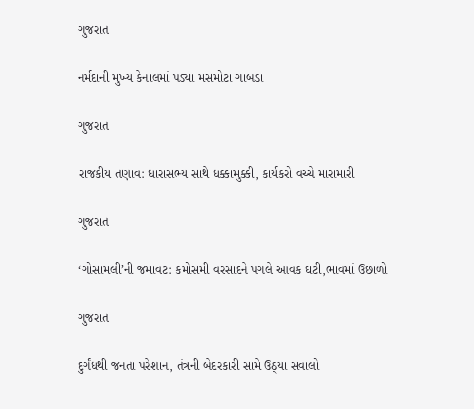ગુજરાત

નર્મદાની મુખ્ય કેનાલમાં પડ્યા મસમોટા ગાબડા

ગુજરાત

રાજકીય તણાવ: ધારાસભ્ય સાથે ધક્કામુક્કી, કાર્યકરો વચ્ચે મારામારી

ગુજરાત

‘ગોસામલી’ની જમાવટ: કમોસમી વરસાદને પગલે આવક ઘટી,ભાવમાં ઉછાળો

ગુજરાત

દુર્ગંધથી જનતા પરેશાન, તંત્રની બેદરકારી સામે ઉઠ્યા સવાલો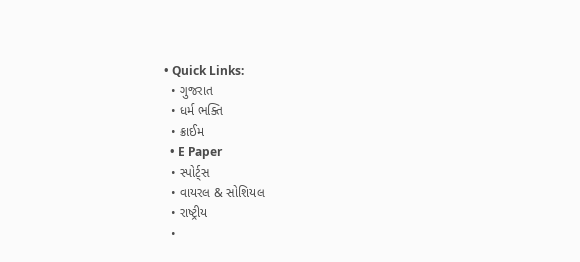• Quick Links:
  • ગુજરાત
  • ધર્મ ભક્તિ
  • ક્રાઈમ
  • E Paper
  • સ્પોર્ટ્સ
  • વાયરલ & સોશિયલ
  • રાષ્ટ્રીય
  •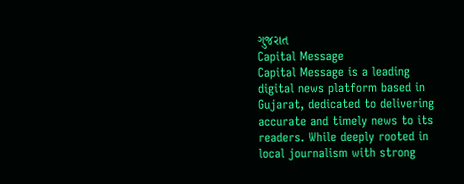ગુજરાત
Capital Message
Capital Message is a leading digital news platform based in Gujarat, dedicated to delivering accurate and timely news to its readers. While deeply rooted in local journalism with strong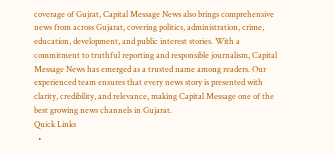coverage of Gujrat, Capital Message News also brings comprehensive news from across Gujarat, covering politics, administration, crime, education, development, and public interest stories. With a commitment to truthful reporting and responsible journalism, Capital Message News has emerged as a trusted name among readers. Our experienced team ensures that every news story is presented with clarity, credibility, and relevance, making Capital Message one of the best growing news channels in Gujarat.
Quick Links
  •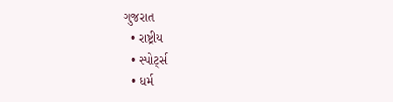ગુજરાત
  • રાષ્ટ્રીય
  • સ્પોર્ટ્સ
  • ધર્મ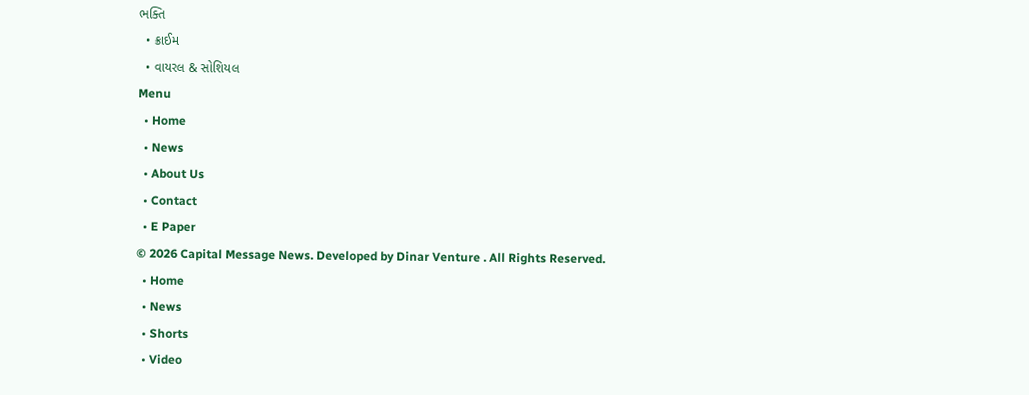ભક્તિ
  • ક્રાઈમ
  • વાયરલ & સોશિયલ
Menu
  • Home
  • News
  • About Us
  • Contact
  • E Paper
© 2026 Capital Message News. Developed by Dinar Venture . All Rights Reserved.
  • Home
  • News
  • Shorts
  • Video